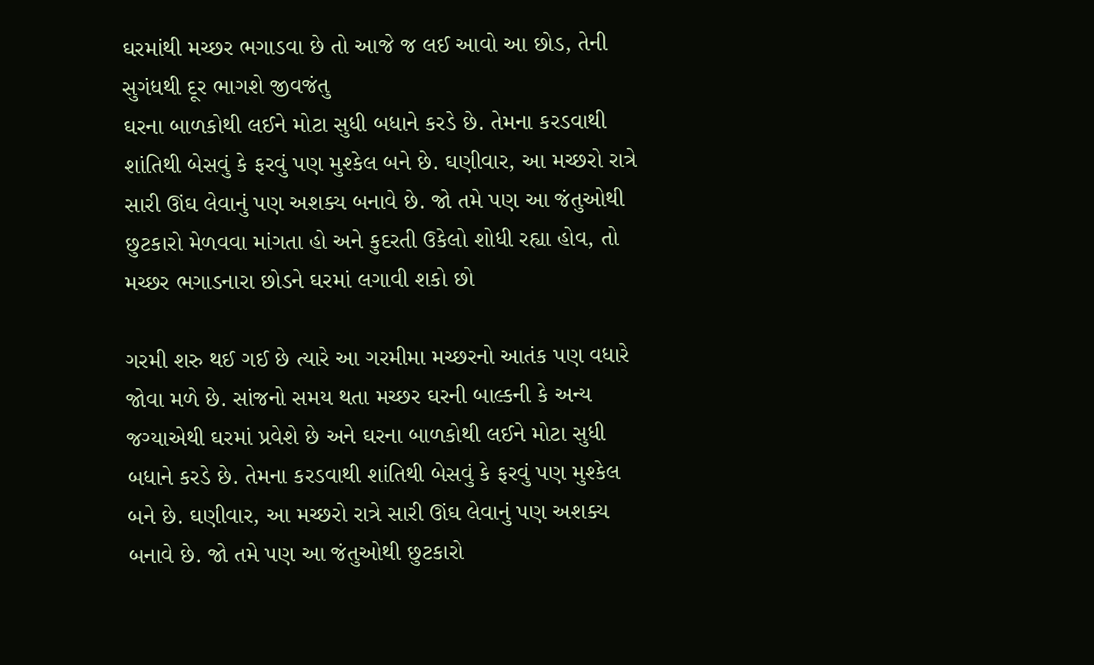ઘરમાંથી મચ્છર ભગાડવા છે તો આજે જ લઈ આવો આ છોડ, તેની સુગંધથી દૂર ભાગશે જીવજંતુ
ઘરના બાળકોથી લઈને મોટા સુધી બધાને કરડે છે. તેમના કરડવાથી શાંતિથી બેસવું કે ફરવું પણ મુશ્કેલ બને છે. ઘણીવાર, આ મચ્છરો રાત્રે સારી ઊંઘ લેવાનું પણ અશક્ય બનાવે છે. જો તમે પણ આ જંતુઓથી છુટકારો મેળવવા માંગતા હો અને કુદરતી ઉકેલો શોધી રહ્યા હોવ, તો મચ્છર ભગાડનારા છોડને ઘરમાં લગાવી શકો છો

ગરમી શરુ થઈ ગઈ છે ત્યારે આ ગરમીમા મચ્છરનો આતંક પણ વધારે જોવા મળે છે. સાંજનો સમય થતા મચ્છર ઘરની બાલ્કની કે અન્ય જગ્યાએથી ઘરમાં પ્રવેશે છે અને ઘરના બાળકોથી લઈને મોટા સુધી બધાને કરડે છે. તેમના કરડવાથી શાંતિથી બેસવું કે ફરવું પણ મુશ્કેલ બને છે. ઘણીવાર, આ મચ્છરો રાત્રે સારી ઊંઘ લેવાનું પણ અશક્ય બનાવે છે. જો તમે પણ આ જંતુઓથી છુટકારો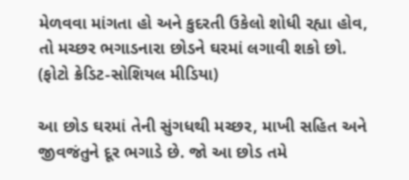મેળવવા માંગતા હો અને કુદરતી ઉકેલો શોધી રહ્યા હોવ, તો મચ્છર ભગાડનારા છોડને ઘરમાં લગાવી શકો છો. (ફોટો ક્રેડિટ-સોશિયલ મીડિયા)

આ છોડ ઘરમાં તેની સુંગધથી મચ્છર, માખી સહિત અને જીવજંતુને દૂર ભગાડે છે. જો આ છોડ તમે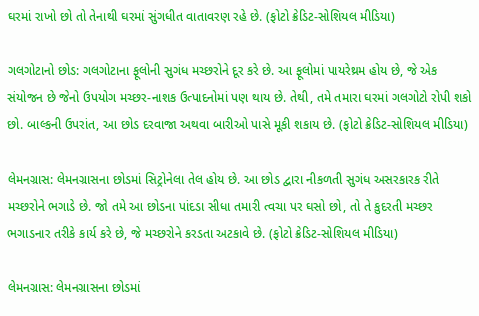ઘરમાં રાખો છો તો તેનાથી ઘરમાં સુંગધીત વાતાવરણ રહે છે. (ફોટો ક્રેડિટ-સોશિયલ મીડિયા)

ગલગોટાનો છોડ: ગલગોટાના ફૂલોની સુગંધ મચ્છરોને દૂર કરે છે. આ ફૂલોમાં પાયરેથ્રમ હોય છે, જે એક સંયોજન છે જેનો ઉપયોગ મચ્છર-નાશક ઉત્પાદનોમાં પણ થાય છે. તેથી, તમે તમારા ઘરમાં ગલગોટો રોપી શકો છો. બાલ્કની ઉપરાંત, આ છોડ દરવાજા અથવા બારીઓ પાસે મૂકી શકાય છે. (ફોટો ક્રેડિટ-સોશિયલ મીડિયા)

લેમનગ્રાસ: લેમનગ્રાસના છોડમાં સિટ્રોનેલા તેલ હોય છે. આ છોડ દ્વારા નીકળતી સુગંધ અસરકારક રીતે મચ્છરોને ભગાડે છે. જો તમે આ છોડના પાંદડા સીધા તમારી ત્વચા પર ઘસો છો, તો તે કુદરતી મચ્છર ભગાડનાર તરીકે કાર્ય કરે છે, જે મચ્છરોને કરડતા અટકાવે છે. (ફોટો ક્રેડિટ-સોશિયલ મીડિયા)

લેમનગ્રાસ: લેમનગ્રાસના છોડમાં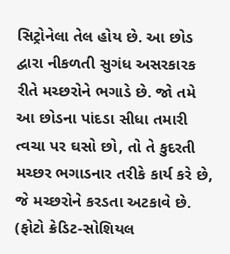સિટ્રોનેલા તેલ હોય છે. આ છોડ દ્વારા નીકળતી સુગંધ અસરકારક રીતે મચ્છરોને ભગાડે છે. જો તમે આ છોડના પાંદડા સીધા તમારી ત્વચા પર ઘસો છો, તો તે કુદરતી મચ્છર ભગાડનાર તરીકે કાર્ય કરે છે, જે મચ્છરોને કરડતા અટકાવે છે. (ફોટો ક્રેડિટ-સોશિયલ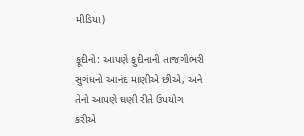મીડિયા)

ફૂદીનો: આપણે ફુદીનાની તાજગીભરી સુગંધનો આનંદ માણીએ છીએ, અને તેનો આપણે ઘણી રીતે ઉપયોગ કરીએ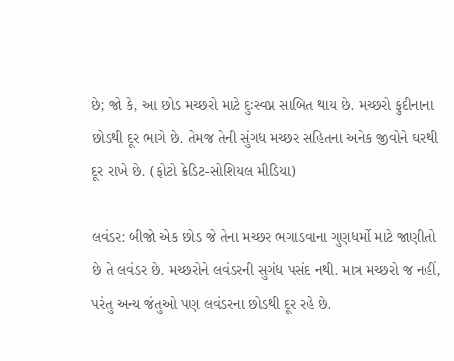છે; જો કે, આ છોડ મચ્છરો માટે દુઃસ્વપ્ન સાબિત થાય છે. મચ્છરો ફુદીનાના છોડથી દૂર ભાગે છે. તેમજ તેની સુંગધ મચ્છર સહિતના અનેક જીવોને ઘરથી દૂર રાખે છે. (ફોટો ક્રેડિટ-સોશિયલ મીડિયા)

લવંડર: બીજો એક છોડ જે તેના મચ્છર ભગાડવાના ગુણધર્મો માટે જાણીતો છે તે લવંડર છે. મચ્છરોને લવંડરની સુગંધ પસંદ નથી. માત્ર મચ્છરો જ નહીં, પરંતુ અન્ય જંતુઓ પણ લવંડરના છોડથી દૂર રહે છે.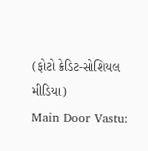(ફોટો ક્રેડિટ-સોશિયલ મીડિયા)
Main Door Vastu: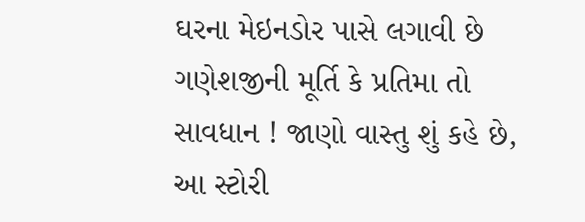ઘરના મેઇનડોર પાસે લગાવી છે ગણેશજીની મૂર્તિ કે પ્રતિમા તો સાવધાન ! જાણો વાસ્તુ શું કહે છે, આ સ્ટોરી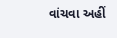વાંચવા અહીં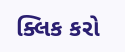ક્લિક કરો